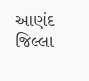આણંદ જિલ્લા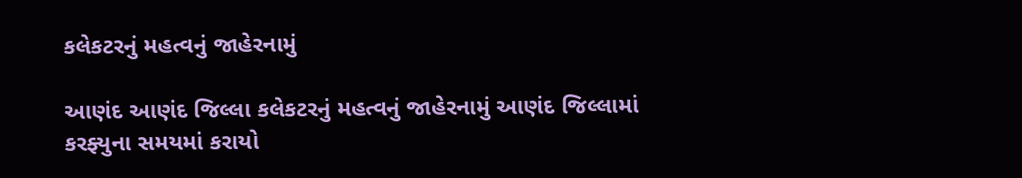કલેકટરનું મહત્વનું જાહેરનામું

આણંદ આણંદ જિલ્લા કલેકટરનું મહત્વનું જાહેરનામું આણંદ જિલ્લામાં કરફ્યુના સમયમાં કરાયો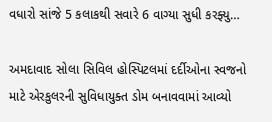વધારો સાંજે 5 કલાકથી સવારે 6 વાગ્યા સુધી કરફ્યુ…

અમદાવાદ સોલા સિવિલ હોસ્પિટલમાં દર્દીઓના સ્વજનો માટે એરકુલરની સુવિધાયુક્ત ડોમ બનાવવામાં આવ્યો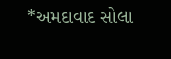*અમદાવાદ સોલા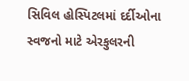સિવિલ હોસ્પિટલમાં દર્દીઓના સ્વજનો માટે એરકુલરની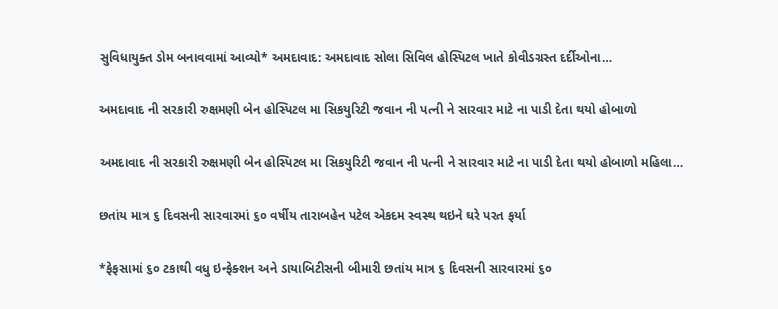સુવિધાયુક્ત ડોમ બનાવવામાં આવ્યો* અમદાવાદ: અમદાવાદ સોલા સિવિલ હોસ્પિટલ ખાતે કોવીડગ્રસ્ત દર્દીઓના…

અમદાવાદ ની સરકારી રુક્ષમણી બેન હોસ્પિટલ મા સિકયુરિટી જવાન ની પત્ની ને સારવાર માટે ના પાડી દેતા થયો હોબાળો

અમદાવાદ ની સરકારી રુક્ષમણી બેન હોસ્પિટલ મા સિકયુરિટી જવાન ની પત્ની ને સારવાર માટે ના પાડી દેતા થયો હોબાળો મહિલા…

છતાંય માત્ર ૬ દિવસની સારવારમાં ૬૦ વર્ષીય તારાબહેન પટેલ એકદમ સ્વસ્થ થઇને ઘરે પરત ફર્યા

*ફેફસામાં ૬૦ ટકાથી વધુ ઇન્ફેક્શન અને ડાયાબિટીસની બીમારી છતાંય માત્ર ૬ દિવસની સારવારમાં ૬૦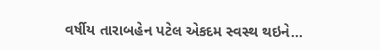વર્ષીય તારાબહેન પટેલ એકદમ સ્વસ્થ થઇને…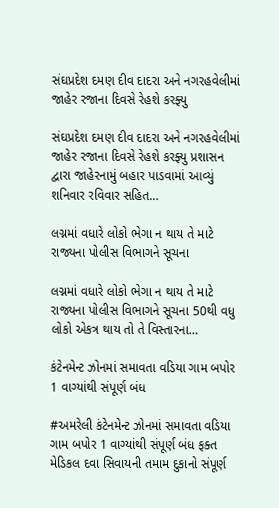સંઘપ્રદેશ દમણ દીવ દાદરા અને નગરહવેલીમાં જાહેર રજાના દિવસે રેહશે કરફ્યુ

સંઘપ્રદેશ દમણ દીવ દાદરા અને નગરહવેલીમાં જાહેર રજાના દિવસે રેહશે કરફ્યુ પ્રશાસન દ્વારા જાહેરનામું બહાર પાડવામાં આવ્યું શનિવાર રવિવાર સહિત…

લગ્નમાં વધારે લોકો ભેગા ન થાય તે માટે રાજ્યના પોલીસ વિભાગને સૂચના

લગ્નમાં વધારે લોકો ભેગા ન થાય તે માટે રાજ્યના પોલીસ વિભાગને સૂચના 50થી વધુ લોકો એકત્ર થાય તો તે વિસ્તારના…

કંટેનમેન્ટ ઝોનમાં સમાવતા વડિયા ગામ બપોર 1 વાગ્યાંથી સંપૂર્ણ બંધ

#અમરેલી કંટેનમેન્ટ ઝોનમાં સમાવતા વડિયા ગામ બપોર 1 વાગ્યાંથી સંપૂર્ણ બંધ ફક્ત મેડિકલ દવા સિવાયની તમામ દુકાનો સંપૂર્ણ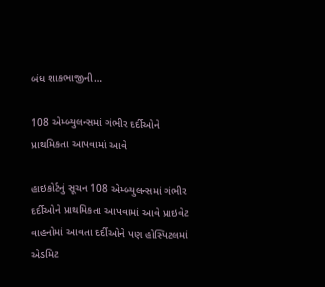બંધ શાકભાજીની…

108 એમ્બ્યુલન્સમાં ગંભીર દર્દીઓને પ્રાથમિકતા આપવામાં આવે

હાઇકોર્ટનું સૂચન 108 એમ્બ્યુલન્સમાં ગંભીર દર્દીઓને પ્રાથમિકતા આપવામાં આવે પ્રાઇવેટ વાહનોમાં આવતા દર્દીઓને પણ હોસ્પિટલમાં એડમિટ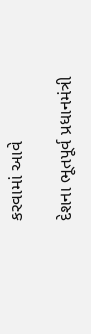કરવામાં આવે

દેશના ભૂતપૂર્વ પ્રધાનમંત્રી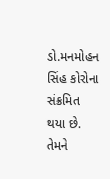ડો.મનમોહન સિંહ કોરોના સંક્રમિત થયા છે. તેમને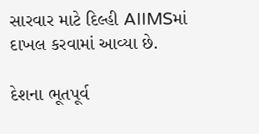સારવાર માટે દિલ્હી AIIMSમાં દાખલ કરવામાં આવ્યા છે.

દેશના ભૂતપૂર્વ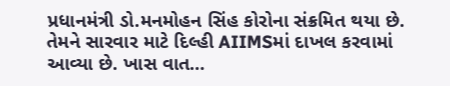પ્રધાનમંત્રી ડો.મનમોહન સિંહ કોરોના સંક્રમિત થયા છે. તેમને સારવાર માટે દિલ્હી AIIMSમાં દાખલ કરવામાં આવ્યા છે. ખાસ વાત…